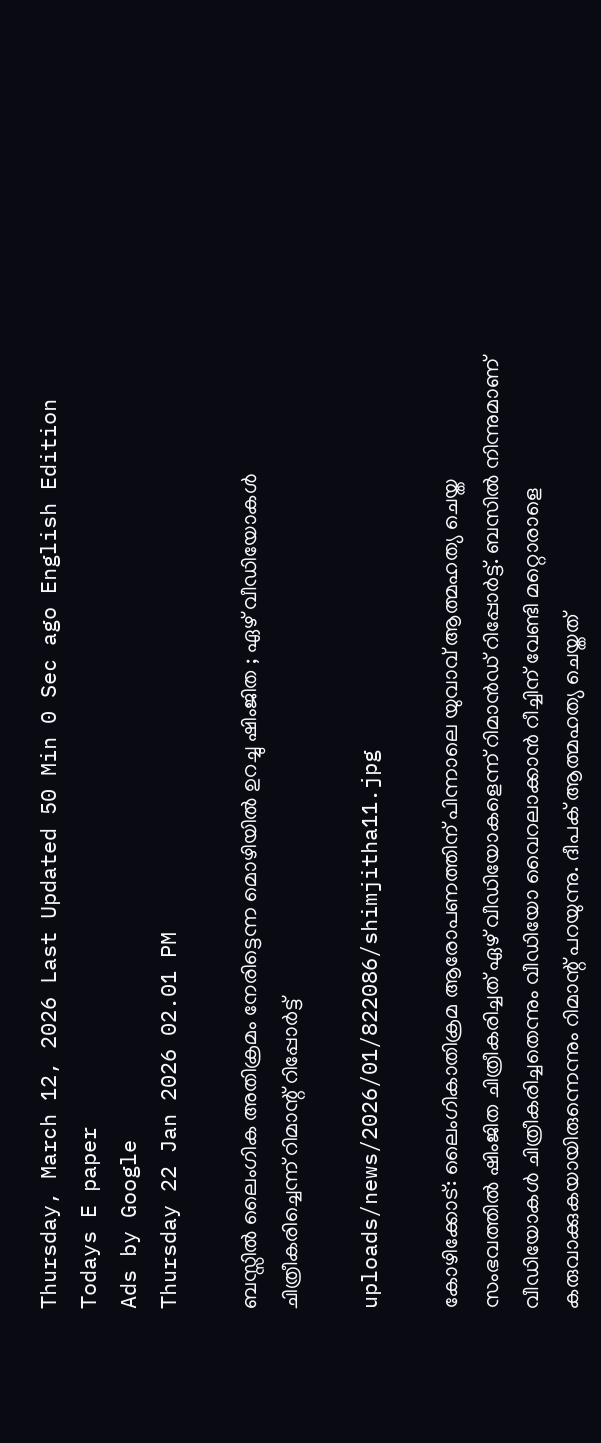Thursday, March 12, 2026 Last Updated 50 Min 0 Sec ago English Edition
Todays E paper
Ads by Google
Thursday 22 Jan 2026 02.01 PM

ബസ്സില്‍ ലൈംഗിക അതിക്രമം നേരിട്ടെന്ന മൊഴിയില്‍ ഉറച്ചു ഷിംജിത ; ഏഴ് വീഡിയോകള്‍ ചിത്രീകരിച്ചെന്ന് റിമാന്റ് റിപ്പോര്‍ട്ട്

uploads/news/2026/01/822086/shimjitha11.jpg

കോഴിക്കോട്: ലൈംഗികാതിക്രമ ആരോപണത്തിന് പിന്നാലെ യുവാവ് ആത്മഹത്യ ചെയ്ത സംഭവത്തില്‍ ഷിംജിത ചിത്രീകരിച്ചത് ഏഴ് വീഡിയോകളെന്ന് റിമാന്‍ഡ് റിപ്പോര്‍ട്ട്. ബസില്‍ നിന്നുമാണ് വീഡിയോകള്‍ ചിത്രീകരിച്ചതെന്നും വീഡിയോ വൈറലാക്കാന്‍ റീച്ചിന് വേണ്ടി മറ്റൊരാളെ കരുവാക്കുകയായിരുന്നെന്നും റിമാന്റ് പറയുന്നു. ദീപക് ആത്മഹത്യ ചെയ്തത്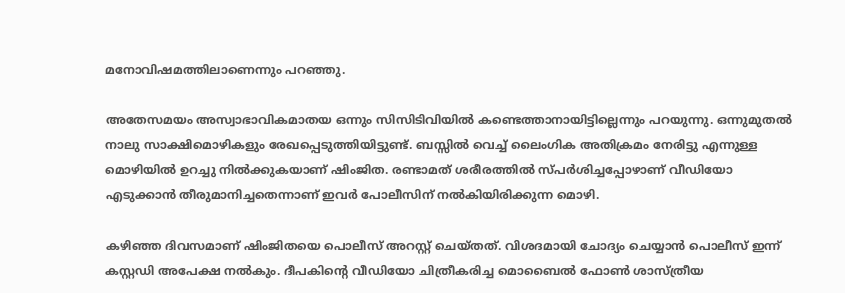മനോവിഷമത്തിലാണെന്നും പറഞ്ഞു.

അതേസമയം അസ്വാഭാവികമാതയ ഒന്നും സിസിടിവിയില്‍ കണ്ടെത്താനായിട്ടില്ലെന്നും പറയുന്നു. ഒന്നുമുതല്‍ നാലു സാക്ഷിമൊഴികളും രേഖപ്പെടുത്തിയിട്ടുണ്ട്. ബസ്സില്‍ വെച്ച് ലൈംഗിക അതിക്രമം നേരിട്ടു എന്നുള്ള മൊഴിയില്‍ ഉറച്ചു നില്‍ക്കുകയാണ് ഷിംജിത. രണ്ടാമത് ശരീരത്തില്‍ സ്പര്‍ശിച്ചപ്പോഴാണ് വീഡിയോ എടുക്കാന്‍ തീരുമാനിച്ചതെന്നാണ് ഇവര്‍ പോലീസിന് നല്‍കിയിരിക്കുന്ന മൊഴി.

കഴിഞ്ഞ ദിവസമാണ് ഷിംജിതയെ പൊലീസ് അറസ്റ്റ് ചെയ്തത്. വിശദമായി ചോദ്യം ചെയ്യാന്‍ പൊലീസ് ഇന്ന് കസ്റ്റഡി അപേക്ഷ നല്‍കും. ദീപകിന്റെ വീഡിയോ ചിത്രീകരിച്ച മൊബൈല്‍ ഫോണ്‍ ശാസ്ത്രീയ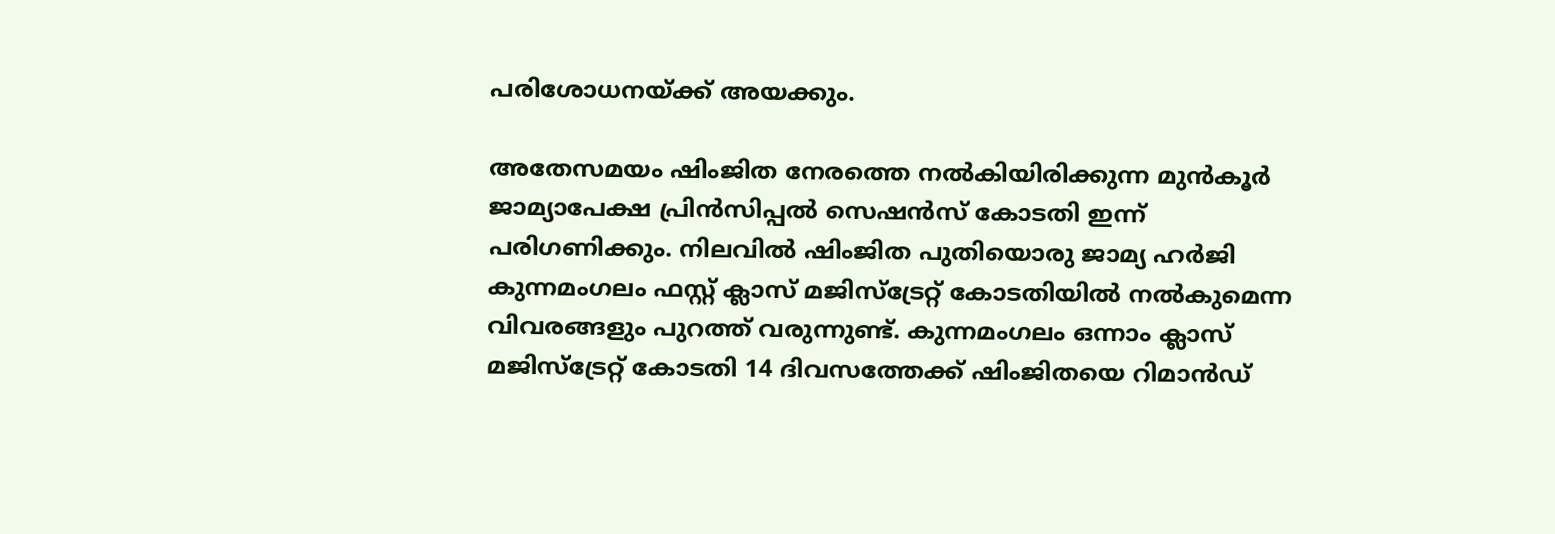പരിശോധനയ്ക്ക് അയക്കും.

അതേസമയം ഷിംജിത നേരത്തെ നല്‍കിയിരിക്കുന്ന മുന്‍കൂര്‍ ജാമ്യാപേക്ഷ പ്രിന്‍സിപ്പല്‍ സെഷന്‍സ് കോടതി ഇന്ന് പരിഗണിക്കും. നിലവില്‍ ഷിംജിത പുതിയൊരു ജാമ്യ ഹര്‍ജി കുന്നമംഗലം ഫസ്റ്റ് ക്ലാസ് മജിസ്ട്രേറ്റ് കോടതിയില്‍ നല്‍കുമെന്ന വിവരങ്ങളും പുറത്ത് വരുന്നുണ്ട്. കുന്നമംഗലം ഒന്നാം ക്ലാസ് മജിസ്ട്രേറ്റ് കോടതി 14 ദിവസത്തേക്ക് ഷിംജിതയെ റിമാന്‍ഡ്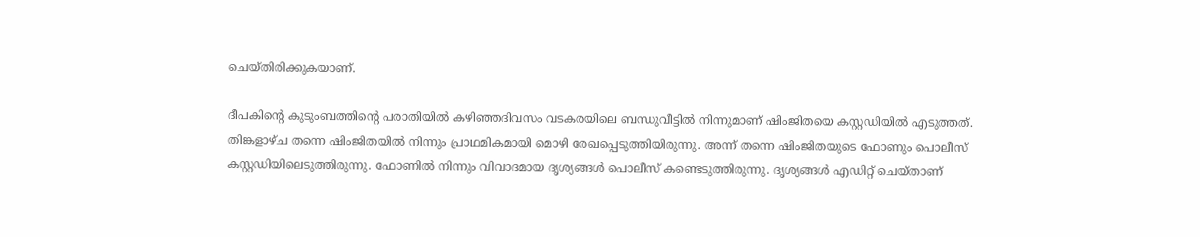ചെയ്തിരിക്കുകയാണ്.

ദീപകിന്റെ കുടുംബത്തിന്റെ പരാതിയില്‍ കഴിഞ്ഞദിവസം വടകരയിലെ ബന്ധുവീട്ടില്‍ നിന്നുമാണ് ഷിംജിതയെ കസ്റ്റഡിയില്‍ എടുത്തത്.
തിങ്കളാഴ്ച തന്നെ ഷിംജിതയില്‍ നിന്നും പ്രാഥമികമായി മൊഴി രേഖപ്പെടുത്തിയിരുന്നു. അന്ന് തന്നെ ഷിംജിതയുടെ ഫോണും പൊലീസ് കസ്റ്റഡിയിലെടുത്തിരുന്നു. ഫോണില്‍ നിന്നും വിവാദമായ ദൃശ്യങ്ങള്‍ പൊലീസ് കണ്ടെടുത്തിരുന്നു. ദൃശ്യങ്ങള്‍ എഡിറ്റ് ചെയ്താണ്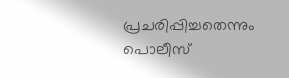പ്രചരിപ്പിച്ചതെന്നും പൊലീസ്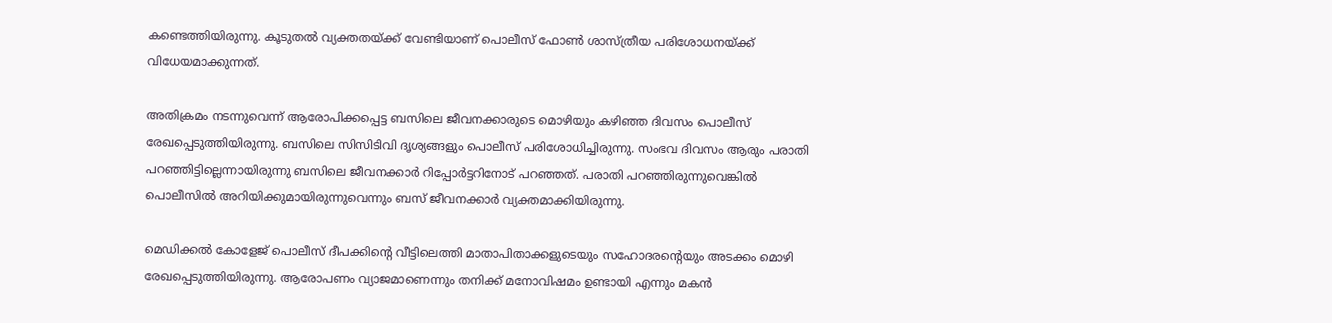കണ്ടെത്തിയിരുന്നു. കൂടുതല്‍ വ്യക്തതയ്ക്ക് വേണ്ടിയാണ് പൊലീസ് ഫോണ്‍ ശാസ്ത്രീയ പരിശോധനയ്ക്ക് വിധേയമാക്കുന്നത്.

അതിക്രമം നടന്നുവെന്ന് ആരോപിക്കപ്പെട്ട ബസിലെ ജീവനക്കാരുടെ മൊഴിയും കഴിഞ്ഞ ദിവസം പൊലീസ് രേഖപ്പെടുത്തിയിരുന്നു. ബസിലെ സിസിടിവി ദൃശ്യങ്ങളും പൊലീസ് പരിശോധിച്ചിരുന്നു. സംഭവ ദിവസം ആരും പരാതി പറഞ്ഞിട്ടില്ലെന്നായിരുന്നു ബസിലെ ജീവനക്കാര്‍ റിപ്പോര്‍ട്ടറിനോട് പറഞ്ഞത്. പരാതി പറഞ്ഞിരുന്നുവെങ്കില്‍ പൊലീസില്‍ അറിയിക്കുമായിരുന്നുവെന്നും ബസ് ജീവനക്കാര്‍ വ്യക്തമാക്കിയിരുന്നു.

മെഡിക്കല്‍ കോളേജ് പൊലീസ് ദീപക്കിന്റെ വീട്ടിലെത്തി മാതാപിതാക്കളുടെയും സഹോദരന്റെയും അടക്കം മൊഴി രേഖപ്പെടുത്തിയിരുന്നു. ആരോപണം വ്യാജമാണെന്നും തനിക്ക് മനോവിഷമം ഉണ്ടായി എന്നും മകന്‍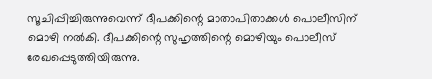സൂചിപ്പിച്ചിരുന്നുവെന്ന് ദീപക്കിന്റെ മാതാപിതാക്കള്‍ പൊലീസിന് മൊഴി നല്‍കി. ദീപക്കിന്റെ സുഹൃത്തിന്റെ മൊഴിയും പൊലീസ് രേഖപ്പെടുത്തിയിരുന്നു.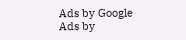Ads by Google
Ads by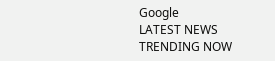Google
LATEST NEWS
TRENDING NOW